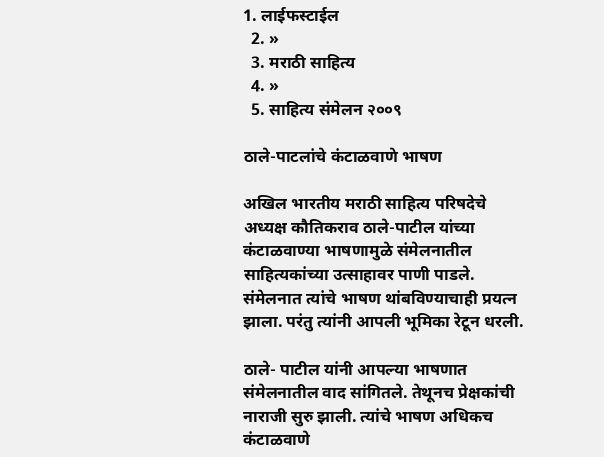1. लाईफस्टाईल
  2. »
  3. मराठी साहित्य
  4. »
  5. साहित्य संमेलन २००९

ठाले-पाटलांचे कंटाळवाणे भाषण

अखिल भारतीय मराठी साहित्य परिषदेचे अध्यक्ष कौतिकराव ठाले-पाटील यांच्या कंटाळवाण्या भाषणामुळे संमेलनातील साहित्यकांच्या उत्साहावर पाणी पाडले. संमेलनात त्यांचे भाषण थांबविण्याचाही प्रयत्न झाला. परंतु त्यांनी आपली भूमिका रेटून धरली.

ठाले- पाटील यांनी आपल्या भाषणात संमेलनातील वाद सांगितले. तेथूनच प्रेक्षकांची नाराजी सुरु झाली. त्यांचे भाषण अधिकच कंटाळवाणे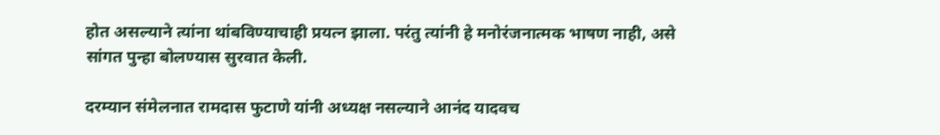होत असल्याने त्यांना थांबविण्याचाही प्रयत्न झाला. परंतु त्यांनी हे मनोरंजनात्मक भाषण नाही, असे सांगत पुन्हा बोलण्यास सुरवात केली.

दरम्यान संमेलनात रामदास फुटाणे यांनी अध्यक्ष नसल्याने आनंद यादवच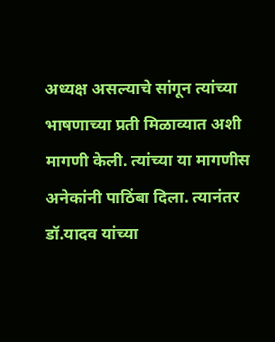अध्यक्ष असल्याचे सांगून त्यांच्या भाषणाच्या प्रती मिळाव्यात अशी मागणी केली. त्यांच्या या मागणीस अनेकांनी पाठिंबा दिला. त्यानंतर डॉ.यादव यांच्या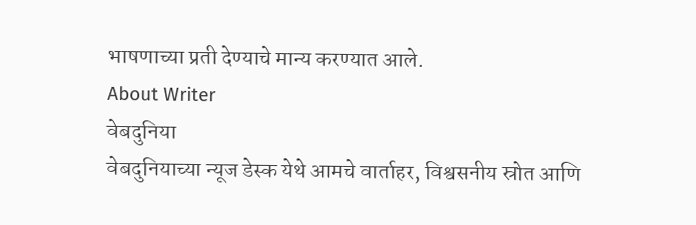भाषणाच्या प्रती देण्याचे मान्य करण्यात आले.
About Writer
वेबदुनिया
वेबदुनियाच्या न्यूज डेस्क येथे आमचे वार्ताहर, विश्वसनीय स्रोत आणि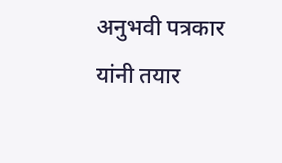अनुभवी पत्रकार यांनी तयार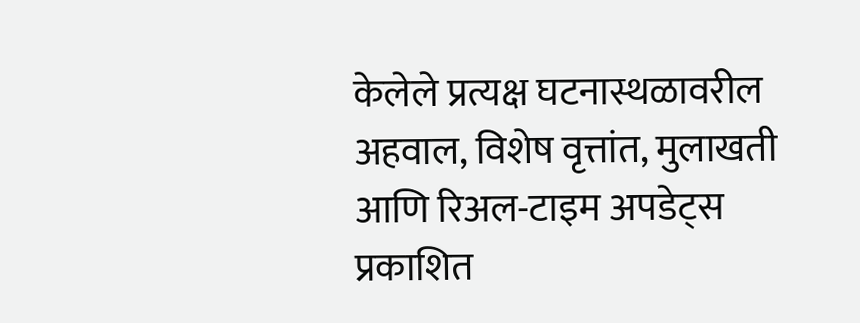केलेले प्रत्यक्ष घटनास्थळावरील अहवाल, विशेष वृत्तांत, मुलाखती आणि रिअल-टाइम अपडेट्स प्रकाशित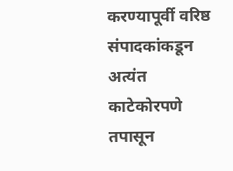करण्यापूर्वी वरिष्ठ संपादकांकडून अत्यंत काटेकोरपणे तपासून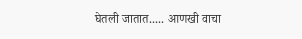घेतली जातात..... आणखी वाचा